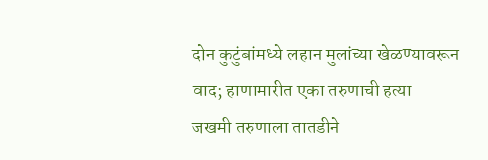दोन कुटुंबांमध्ये लहान मुलांच्या खेळण्यावरून वाद; हाणामारीत एका तरुणाची हत्या
जखमी तरुणाला तातडीने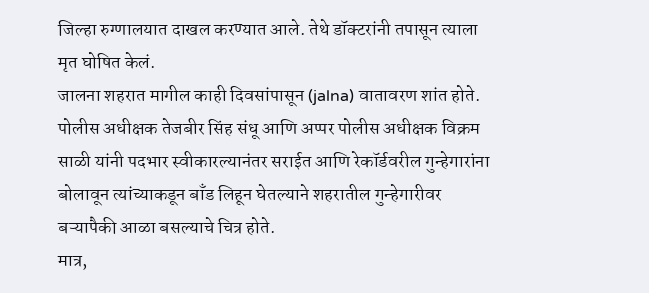जिल्हा रुग्णालयात दाखल करण्यात आले. तेथे डॉक्टरांनी तपासून त्याला मृत घोषित केलं.
जालना शहरात मागील काही दिवसांपासून (jalna) वातावरण शांत होते. पोलीस अधीक्षक तेजबीर सिंह संधू आणि अप्पर पोलीस अधीक्षक विक्रम साळी यांनी पदभार स्वीकारल्यानंतर सराईत आणि रेकॉर्डवरील गुन्हेगारांना बोलावून त्यांच्याकडून बाँड लिहून घेतल्याने शहरातील गुन्हेगारीवर बऱ्यापैकी आळा बसल्याचे चित्र होते.
मात्र,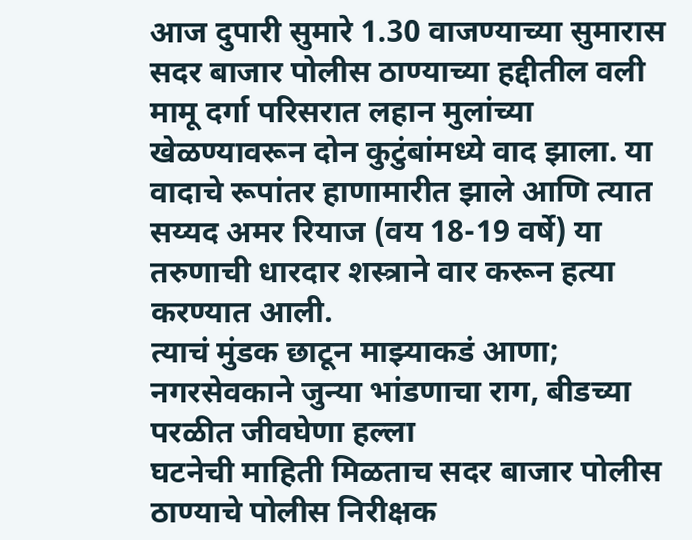आज दुपारी सुमारे 1.30 वाजण्याच्या सुमारास सदर बाजार पोलीस ठाण्याच्या हद्दीतील वली मामू दर्गा परिसरात लहान मुलांच्या खेळण्यावरून दोन कुटुंबांमध्ये वाद झाला. या वादाचे रूपांतर हाणामारीत झाले आणि त्यात सय्यद अमर रियाज (वय 18-19 वर्षे) या तरुणाची धारदार शस्त्राने वार करून हत्या करण्यात आली.
त्याचं मुंडक छाटून माझ्याकडं आणा; नगरसेवकाने जुन्या भांडणाचा राग, बीडच्या परळीत जीवघेणा हल्ला
घटनेची माहिती मिळताच सदर बाजार पोलीस ठाण्याचे पोलीस निरीक्षक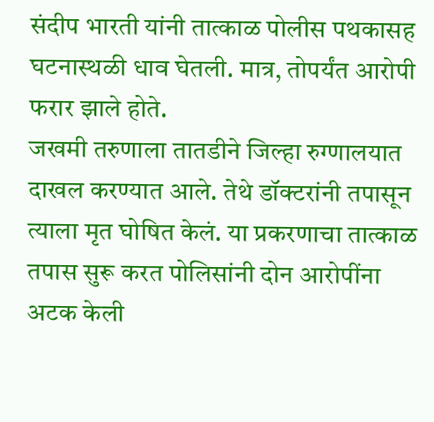संदीप भारती यांनी तात्काळ पोलीस पथकासह घटनास्थळी धाव घेतली. मात्र, तोपर्यंत आरोपी फरार झाले होते.
जखमी तरुणाला तातडीने जिल्हा रुग्णालयात दाखल करण्यात आले. तेथे डॉक्टरांनी तपासून त्याला मृत घोषित केलं. या प्रकरणाचा तात्काळ तपास सुरू करत पोलिसांनी दोन आरोपींना अटक केली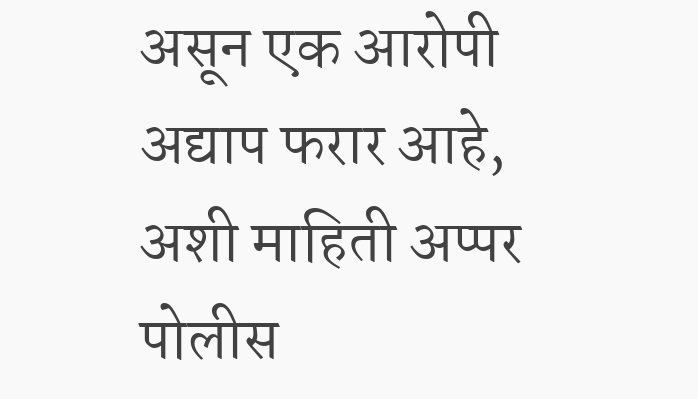असून एक आरोपी अद्याप फरार आहे, अशी माहिती अप्पर पोलीस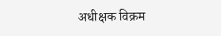अधीक्षक विक्रम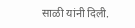साळी यांनी दिली.